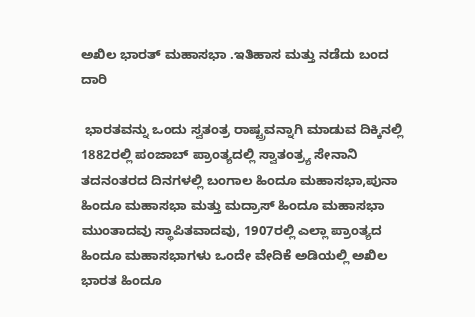ಅಖಿಲ ಭಾರತ್ ಮಹಾಸಭಾ .ಇತಿಹಾಸ ಮತ್ತು ನಡೆದು ಬಂದ ದಾರಿ

 ಭಾರತವನ್ನು ಒಂದು ಸ್ವತಂತ್ರ ರಾಷ್ಟ್ರವನ್ನಾಗಿ ಮಾಡುವ ದಿಕ್ಕಿನಲ್ಲಿ 1882ರಲ್ಲಿ ಪಂಜಾಬ್ ಪ್ರಾಂತ್ಯದಲ್ಲಿ ಸ್ವಾತಂತ್ರ್ಯ ಸೇನಾನಿ ತದನಂತರದ ದಿನಗಳಲ್ಲಿ ಬಂಗಾಲ ಹಿಂದೂ ಮಹಾಸಭಾ,ಪುನಾ ಹಿಂದೂ ಮಹಾಸಭಾ ಮತ್ತು ಮದ್ರಾಸ್ ಹಿಂದೂ ಮಹಾಸಭಾ ಮುಂತಾದವು ಸ್ಥಾಪಿತವಾದವು, 1907ರಲ್ಲಿ ಎಲ್ಲಾ ಪ್ರಾಂತ್ಯದ ಹಿಂದೂ ಮಹಾಸಭಾಗಳು ಒಂದೇ ವೇದಿಕೆ ಅಡಿಯಲ್ಲಿ ಅಖಿಲ ಭಾರತ ಹಿಂದೂ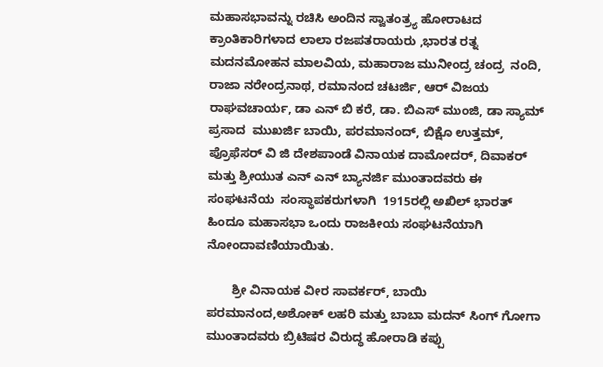ಮಹಾಸಭಾವನ್ನು ರಚಿಸಿ ಅಂದಿನ ಸ್ವಾತಂತ್ರ್ಯ ಹೋರಾಟದ ಕ್ರಾಂತಿಕಾರಿಗಳಾದ ಲಾಲಾ ರಜಪತರಾಯರು ,ಭಾರತ ರತ್ನ ಮದನಮೋಹನ ಮಾಲವಿಯ, ಮಹಾರಾಜ ಮುನೀಂದ್ರ ಚಂದ್ರ  ನಂದಿ, ರಾಜಾ ನರೇಂದ್ರನಾಥ, ರಮಾನಂದ ಚಟರ್ಜಿ, ಆರ್ ವಿಜಯ ರಾಘವಚಾರ್ಯ, ಡಾ ಎನ್ ಬಿ ಕರೆ, ಡಾ. ಬಿಎಸ್ ಮುಂಜಿ, ಡಾ ಸ್ಯಾಮ್ ಪ್ರಸಾದ  ಮುಖರ್ಜಿ ಬಾಯಿ, ಪರಮಾನಂದ್, ಬಿಕ್ಷೊ ಉತ್ತಮ್, ಪ್ರೊಫೆಸರ್ ವಿ ಜಿ ದೇಶಪಾಂಡೆ ವಿನಾಯಕ ದಾಮೋದರ್, ದಿವಾಕರ್ ಮತ್ತು ಶ್ರೀಯುತ ಎನ್ ಎನ್ ಬ್ಯಾನರ್ಜಿ ಮುಂತಾದವರು ಈ ಸಂಘಟನೆಯ  ಸಂಸ್ಥಾಪಕರುಗಳಾಗಿ  1915ರಲ್ಲಿ ಅಖಿಲ್ ಭಾರತ್ ಹಿಂದೂ ಮಹಾಸಭಾ ಒಂದು ರಾಜಕೀಯ ಸಂಘಟನೆಯಾಗಿ ನೋಂದಾವಣಿಯಾಯಿತು.

       ಶ್ರೀ ವಿನಾಯಕ ವೀರ ಸಾವರ್ಕರ್, ಬಾಯಿ ಪರಮಾನಂದ,ಅಶೋಕ್ ಲಹರಿ ಮತ್ತು ಬಾಬಾ ಮದನ್ ಸಿಂಗ್ ಗೋಗಾ ಮುಂತಾದವರು ಬ್ರಿಟಿಷರ ವಿರುದ್ಧ ಹೋರಾಡಿ ಕಪ್ಪು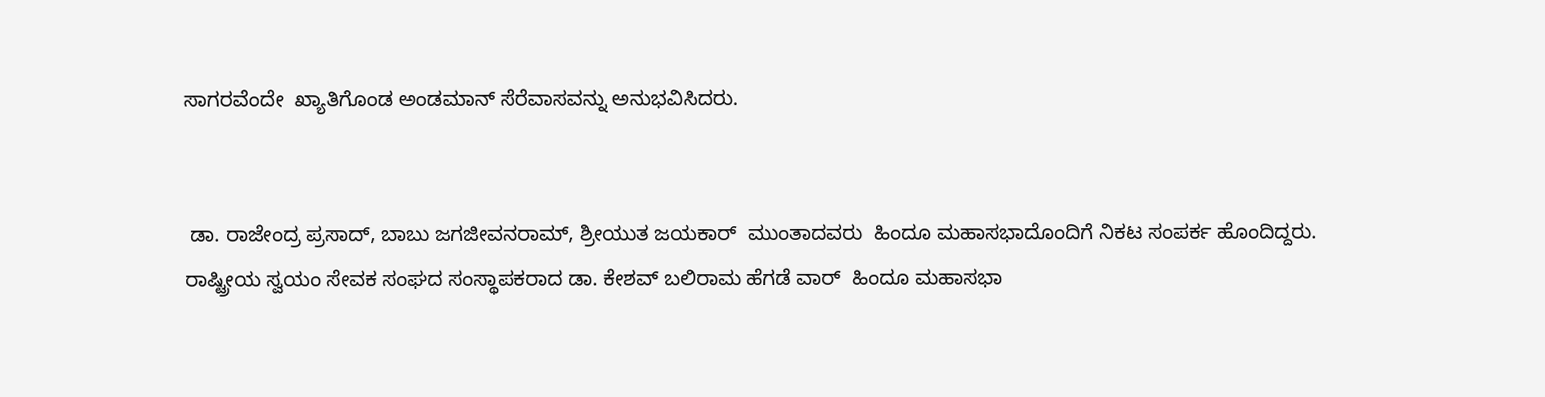ಸಾಗರವೆಂದೇ  ಖ್ಯಾತಿಗೊಂಡ ಅಂಡಮಾನ್ ಸೆರೆವಾಸವನ್ನು ಅನುಭವಿಸಿದರು.


 ಡಾ. ರಾಜೇಂದ್ರ ಪ್ರಸಾದ್, ಬಾಬು ಜಗಜೀವನರಾಮ್, ಶ್ರೀಯುತ ಜಯಕಾರ್  ಮುಂತಾದವರು  ಹಿಂದೂ ಮಹಾಸಭಾದೊಂದಿಗೆ ನಿಕಟ ಸಂಪರ್ಕ ಹೊಂದಿದ್ದರು. ರಾಷ್ಟ್ರೀಯ ಸ್ವಯಂ ಸೇವಕ ಸಂಘದ ಸಂಸ್ಥಾಪಕರಾದ ಡಾ. ಕೇಶವ್ ಬಲಿರಾಮ ಹೆಗಡೆ ವಾರ್  ಹಿಂದೂ ಮಹಾಸಭಾ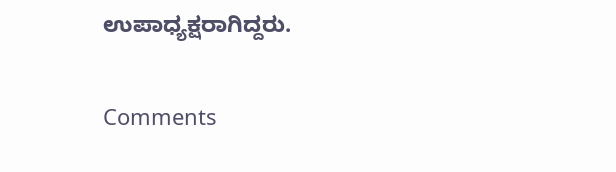ಉಪಾಧ್ಯಕ್ಷರಾಗಿದ್ದರು.

Comments